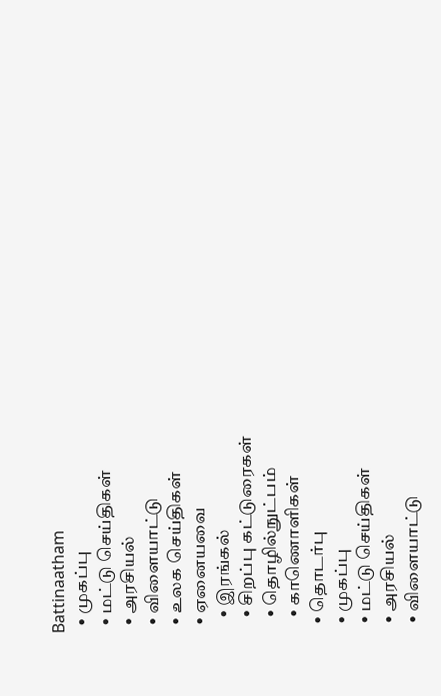Battinaatham
  • முகப்பு
  • மட்டு செய்திகள்
  • அரசியல்
  • விளையாட்டு
  • உலக செய்திகள்
  • ஏனையவை
    • இரங்கல்
    • சிறப்பு கட்டுரைகள்
    • தொழில்நுட்பம்
    • காணொளிகள்
  • தொடர்பு
  • முகப்பு
  • மட்டு செய்திகள்
  • அரசியல்
  • விளையாட்டு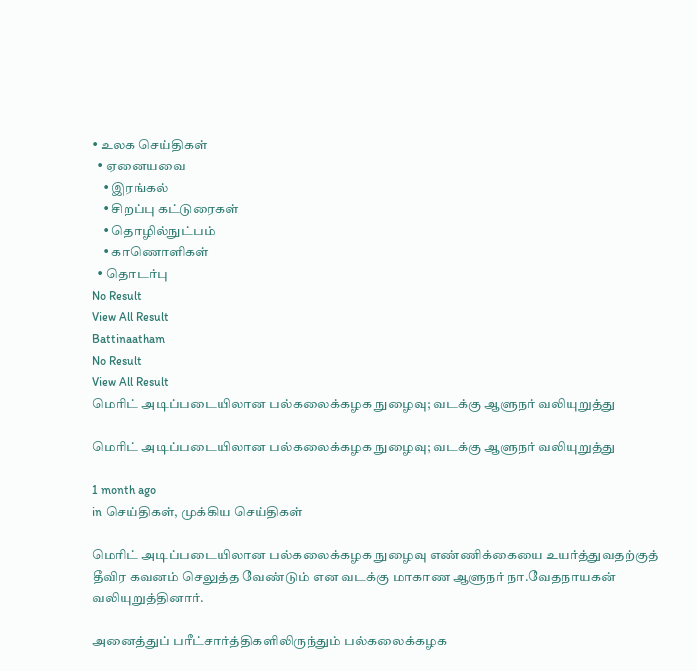• உலக செய்திகள்
  • ஏனையவை
    • இரங்கல்
    • சிறப்பு கட்டுரைகள்
    • தொழில்நுட்பம்
    • காணொளிகள்
  • தொடர்பு
No Result
View All Result
Battinaatham
No Result
View All Result
மெரிட் அடிப்படையிலான பல்கலைக்கழக நுழைவு; வடக்கு ஆளுநர் வலியுறுத்து

மெரிட் அடிப்படையிலான பல்கலைக்கழக நுழைவு; வடக்கு ஆளுநர் வலியுறுத்து

1 month ago
in செய்திகள், முக்கிய செய்திகள்

மெரிட் அடிப்படையிலான பல்கலைக்கழக நுழைவு எண்ணிக்கையை உயர்த்துவதற்குத் தீவிர கவனம் செலுத்த வேண்டும் என வடக்கு மாகாண ஆளுநர் நா.வேதநாயகன் வலியுறுத்தினார்.

அனைத்துப் பரீட்சார்த்திகளிலிருந்தும் பல்கலைக்கழக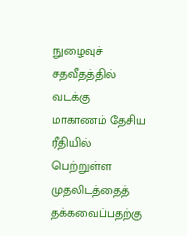நுழைவுச் சதவீதத்தில் வடக்கு மாகாணம் தேசிய ரீதியில் பெற்றுள்ள முதலிடத்தைத் தக்கவைப்பதற்கு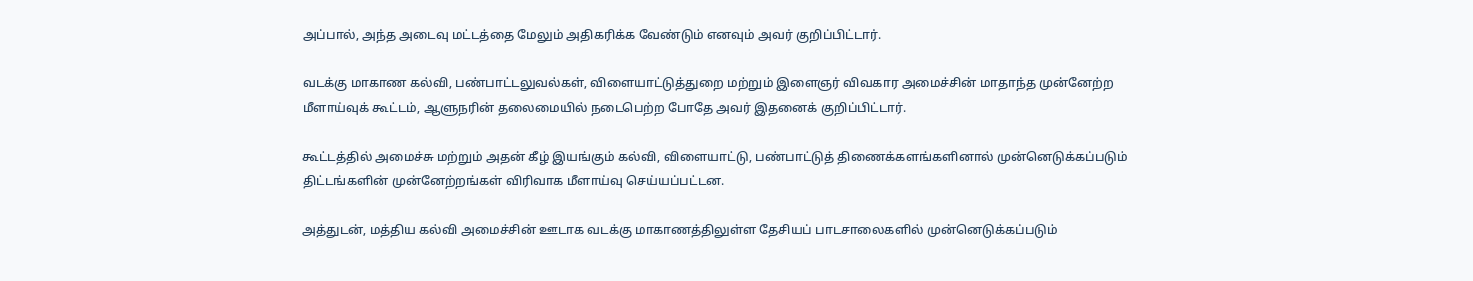அப்பால், அந்த அடைவு மட்டத்தை மேலும் அதிகரிக்க வேண்டும் எனவும் அவர் குறிப்பிட்டார்.

வடக்கு மாகாண கல்வி, பண்பாட்டலுவல்கள், விளையாட்டுத்துறை மற்றும் இளைஞர் விவகார அமைச்சின் மாதாந்த முன்னேற்ற மீளாய்வுக் கூட்டம், ஆளுநரின் தலைமையில் நடைபெற்ற போதே அவர் இதனைக் குறிப்பிட்டார்.

கூட்டத்தில் அமைச்சு மற்றும் அதன் கீழ் இயங்கும் கல்வி, விளையாட்டு, பண்பாட்டுத் திணைக்களங்களினால் முன்னெடுக்கப்படும் திட்டங்களின் முன்னேற்றங்கள் விரிவாக மீளாய்வு செய்யப்பட்டன.

அத்துடன், மத்திய கல்வி அமைச்சின் ஊடாக வடக்கு மாகாணத்திலுள்ள தேசியப் பாடசாலைகளில் முன்னெடுக்கப்படும்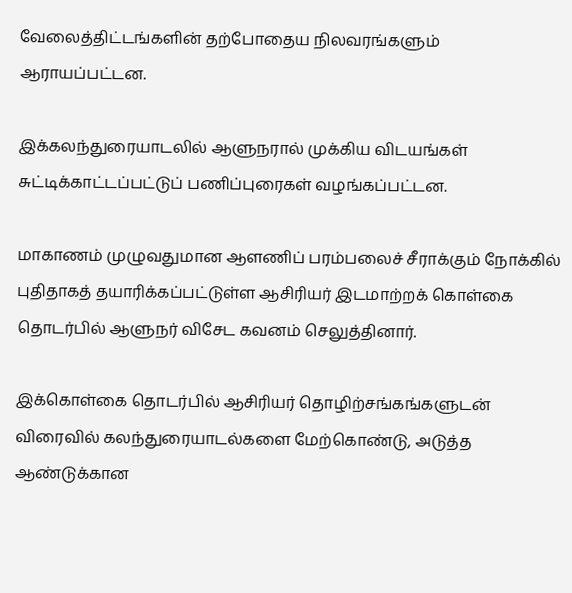வேலைத்திட்டங்களின் தற்போதைய நிலவரங்களும் ஆராயப்பட்டன.

இக்கலந்துரையாடலில் ஆளுநரால் முக்கிய விடயங்கள் சுட்டிக்காட்டப்பட்டுப் பணிப்புரைகள் வழங்கப்பட்டன.

மாகாணம் முழுவதுமான ஆளணிப் பரம்பலைச் சீராக்கும் நோக்கில் புதிதாகத் தயாரிக்கப்பட்டுள்ள ஆசிரியர் இடமாற்றக் கொள்கை தொடர்பில் ஆளுநர் விசேட கவனம் செலுத்தினார்.

இக்கொள்கை தொடர்பில் ஆசிரியர் தொழிற்சங்கங்களுடன் விரைவில் கலந்துரையாடல்களை மேற்கொண்டு, அடுத்த ஆண்டுக்கான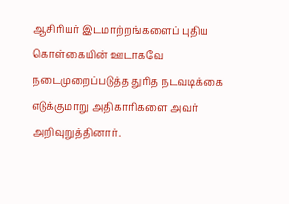ஆசிரியர் இடமாற்றங்களைப் புதிய கொள்கையின் ஊடாகவே நடைமுறைப்படுத்த துரித நடவடிக்கை எடுக்குமாறு அதிகாரிகளை அவர் அறிவுறுத்தினார்.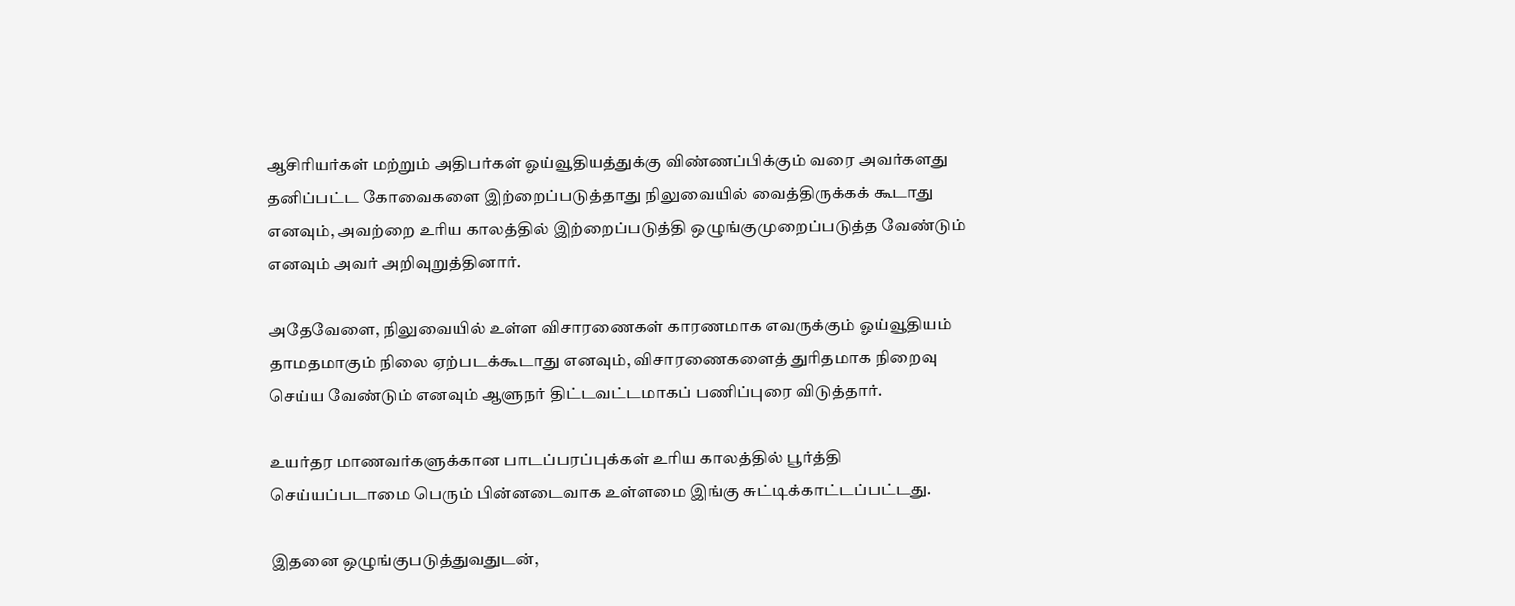ஆசிரியர்கள் மற்றும் அதிபர்கள் ஓய்வூதியத்துக்கு விண்ணப்பிக்கும் வரை அவர்களது தனிப்பட்ட கோவைகளை இற்றைப்படுத்தாது நிலுவையில் வைத்திருக்கக் கூடாது எனவும், அவற்றை உரிய காலத்தில் இற்றைப்படுத்தி ஒழுங்குமுறைப்படுத்த வேண்டும் எனவும் அவர் அறிவுறுத்தினார்.

அதேவேளை, நிலுவையில் உள்ள விசாரணைகள் காரணமாக எவருக்கும் ஓய்வூதியம் தாமதமாகும் நிலை ஏற்படக்கூடாது எனவும், விசாரணைகளைத் துரிதமாக நிறைவு செய்ய வேண்டும் எனவும் ஆளுநர் திட்டவட்டமாகப் பணிப்புரை விடுத்தார்.

உயர்தர மாணவர்களுக்கான பாடப்பரப்புக்கள் உரிய காலத்தில் பூர்த்தி செய்யப்படாமை பெரும் பின்னடைவாக உள்ளமை இங்கு சுட்டிக்காட்டப்பட்டது.

இதனை ஒழுங்குபடுத்துவதுடன்,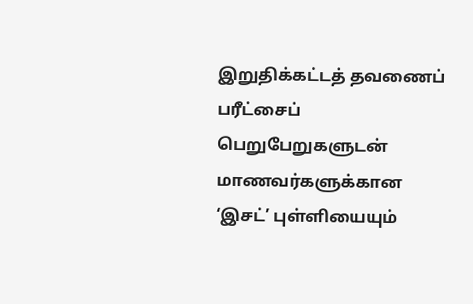இறுதிக்கட்டத் தவணைப் பரீட்சைப் பெறுபேறுகளுடன் மாணவர்களுக்கான ‘இசட்’ புள்ளியையும்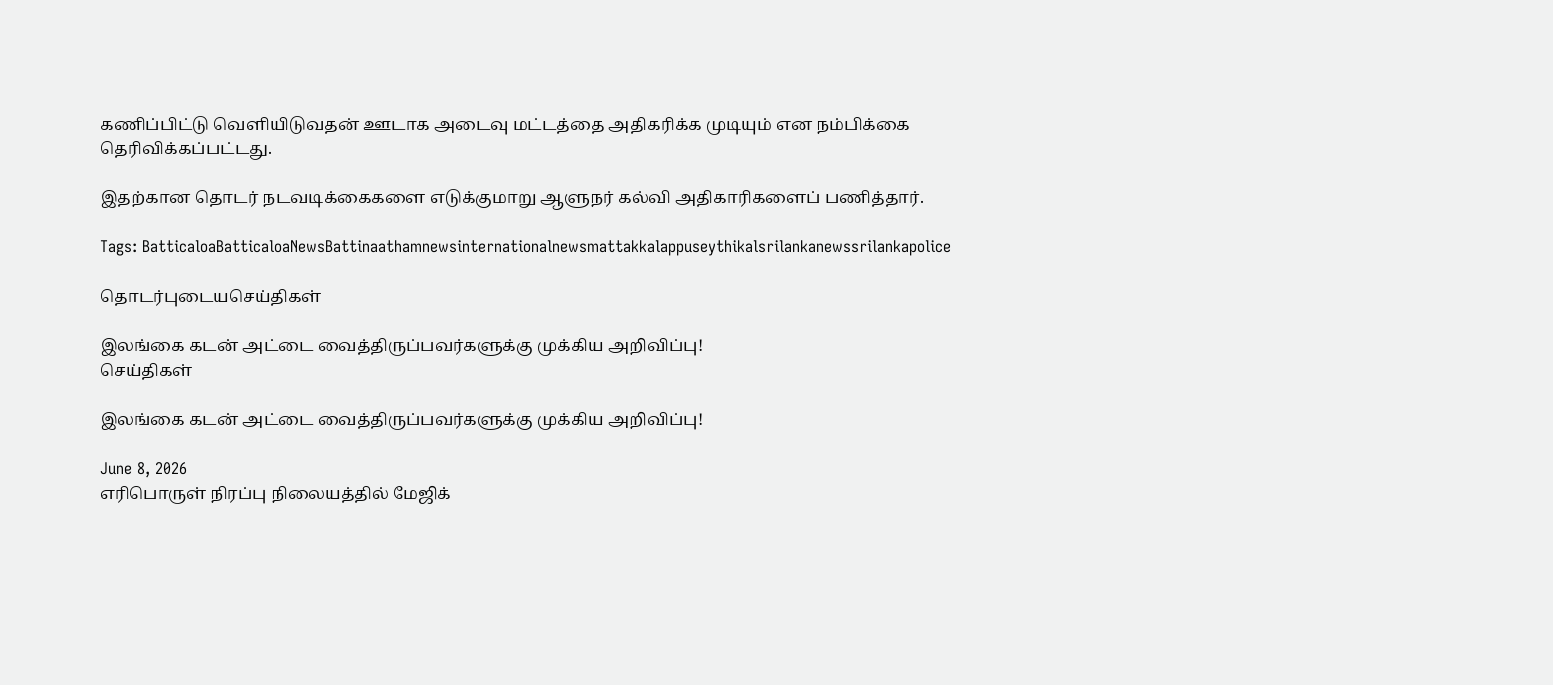கணிப்பிட்டு வெளியிடுவதன் ஊடாக அடைவு மட்டத்தை அதிகரிக்க முடியும் என நம்பிக்கை தெரிவிக்கப்பட்டது.

இதற்கான தொடர் நடவடிக்கைகளை எடுக்குமாறு ஆளுநர் கல்வி அதிகாரிகளைப் பணித்தார்.

Tags: BatticaloaBatticaloaNewsBattinaathamnewsinternationalnewsmattakkalappuseythikalsrilankanewssrilankapolice

தொடர்புடையசெய்திகள்

இலங்கை கடன் அட்டை வைத்திருப்பவர்களுக்கு முக்கிய அறிவிப்பு!
செய்திகள்

இலங்கை கடன் அட்டை வைத்திருப்பவர்களுக்கு முக்கிய அறிவிப்பு!

June 8, 2026
எரிபொருள் நிரப்பு நிலையத்தில் மேஜிக்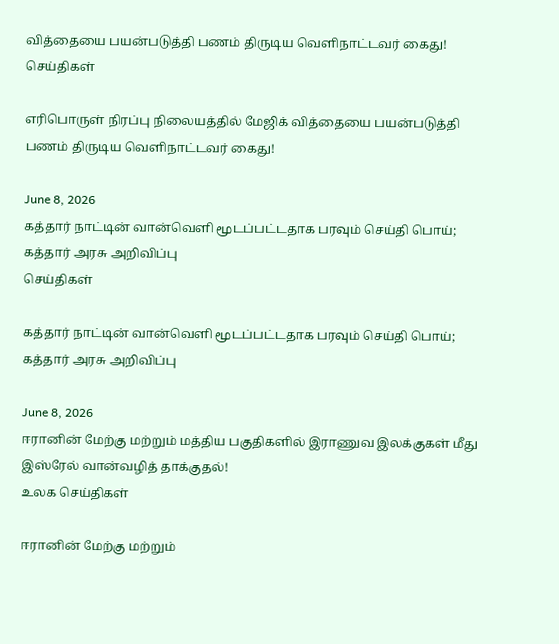வித்தையை பயன்படுத்தி பணம் திருடிய வெளிநாட்டவர் கைது!
செய்திகள்

எரிபொருள் நிரப்பு நிலையத்தில் மேஜிக் வித்தையை பயன்படுத்தி பணம் திருடிய வெளிநாட்டவர் கைது!

June 8, 2026
கத்தார் நாட்டின் வான்வெளி மூடப்பட்டதாக பரவும் செய்தி பொய்; கத்தார் அரசு அறிவிப்பு
செய்திகள்

கத்தார் நாட்டின் வான்வெளி மூடப்பட்டதாக பரவும் செய்தி பொய்; கத்தார் அரசு அறிவிப்பு

June 8, 2026
ஈரானின் மேற்கு மற்றும் மத்திய பகுதிகளில் இராணுவ இலக்குகள் மீது இஸ்ரேல் வான்வழித் தாக்குதல்!
உலக செய்திகள்

ஈரானின் மேற்கு மற்றும்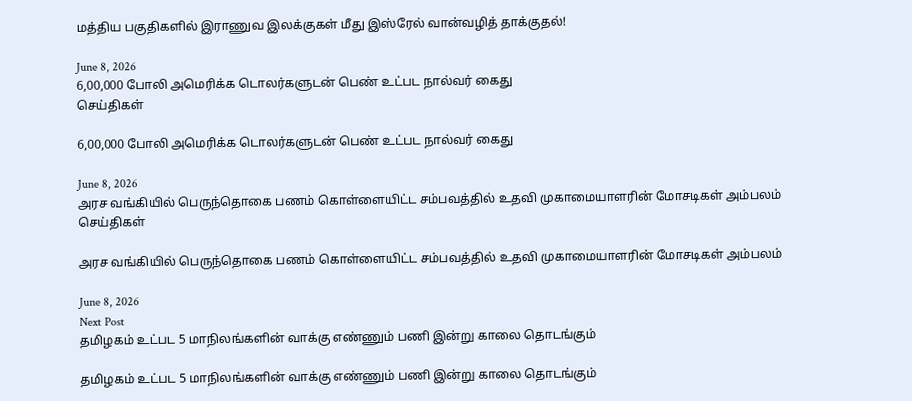மத்திய பகுதிகளில் இராணுவ இலக்குகள் மீது இஸ்ரேல் வான்வழித் தாக்குதல்!

June 8, 2026
6,00,000 போலி அமெரிக்க டொலர்களுடன் பெண் உட்பட நால்வர் கைது
செய்திகள்

6,00,000 போலி அமெரிக்க டொலர்களுடன் பெண் உட்பட நால்வர் கைது

June 8, 2026
அரச வங்கியில் பெருந்தொகை பணம் கொள்ளையிட்ட சம்பவத்தில் உதவி முகாமையாளரின் மோசடிகள் அம்பலம்
செய்திகள்

அரச வங்கியில் பெருந்தொகை பணம் கொள்ளையிட்ட சம்பவத்தில் உதவி முகாமையாளரின் மோசடிகள் அம்பலம்

June 8, 2026
Next Post
தமிழகம் உட்பட 5 மாநிலங்களின் வாக்கு எண்ணும் பணி இன்று காலை தொடங்கும்

தமிழகம் உட்பட 5 மாநிலங்களின் வாக்கு எண்ணும் பணி இன்று காலை தொடங்கும்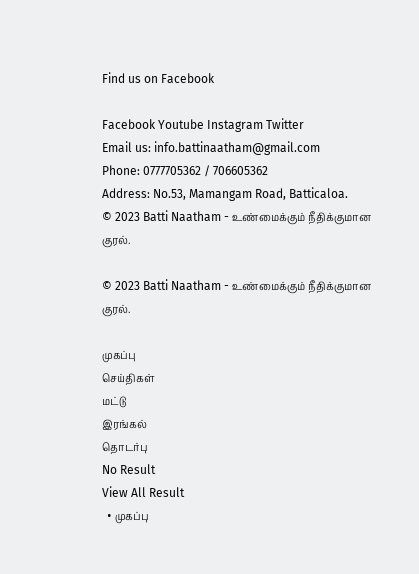Find us on Facebook

Facebook Youtube Instagram Twitter
Email us: info.battinaatham@gmail.com
Phone: 0777705362 / 706605362
Address: No.53, Mamangam Road, Batticaloa.
© 2023 Batti Naatham - உண்மைக்கும் நீதிக்குமான குரல்.

© 2023 Batti Naatham - உண்மைக்கும் நீதிக்குமான குரல்.

முகப்பு
செய்திகள்
மட்டு
இரங்கல்
தொடர்பு
No Result
View All Result
  • முகப்பு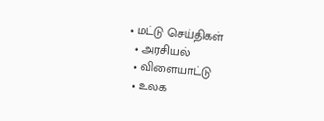• மட்டு செய்திகள்
  • அரசியல்
  • விளையாட்டு
  • உலக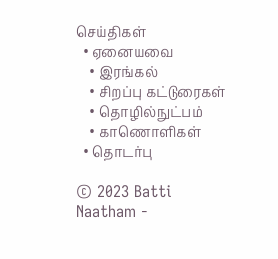செய்திகள்
  • ஏனையவை
    • இரங்கல்
    • சிறப்பு கட்டுரைகள்
    • தொழில்நுட்பம்
    • காணொளிகள்
  • தொடர்பு

© 2023 Batti Naatham -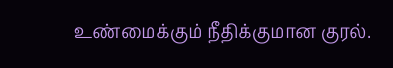உண்மைக்கும் நீதிக்குமான குரல்.